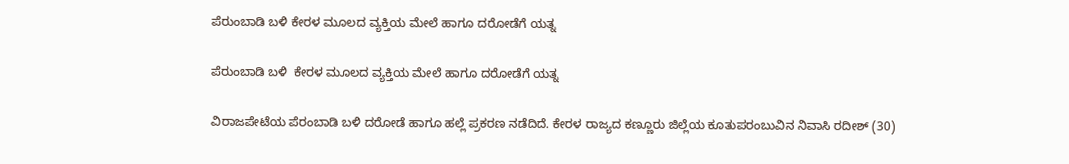ಪೆರುಂಬಾಡಿ ಬಳಿ ಕೇರಳ ಮೂಲದ ವ್ಯಕ್ತಿಯ ಮೇಲೆ ಹಾಗೂ ದರೋಡೆಗೆ ಯತ್ನ

ಪೆರುಂಬಾಡಿ ಬಳಿ  ಕೇರಳ ಮೂಲದ ವ್ಯಕ್ತಿಯ ಮೇಲೆ ಹಾಗೂ ದರೋಡೆಗೆ ಯತ್ನ

ವಿರಾಜಪೇಟೆಯ ಪೆರಂಬಾಡಿ ಬಳಿ ದರೋಡೆ ಹಾಗೂ ಹಲ್ಲೆ ಪ್ರಕರಣ ನಡೆದಿದೆ. ಕೇರಳ ರಾಜ್ಯದ ಕಣ್ಣೂರು ಜಿಲ್ಲೆಯ ಕೂತುಪರಂಬುವಿನ ನಿವಾಸಿ ರದೀಶ್ (30)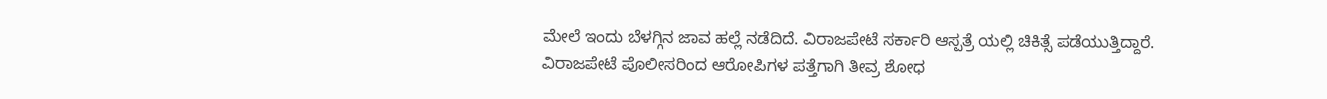ಮೇಲೆ ಇಂದು ಬೆಳಗ್ಗಿನ ಜಾವ ಹಲ್ಲೆ ನಡೆದಿದೆ. ವಿರಾಜಪೇಟೆ ಸರ್ಕಾರಿ ಆಸ್ಪತ್ರೆ ಯಲ್ಲಿ ಚಿಕಿತ್ಸೆ ಪಡೆಯುತ್ತಿದ್ದಾರೆ. ವಿರಾಜಪೇಟೆ ಪೊಲೀಸರಿಂದ ಆರೋಪಿಗಳ ಪತ್ತೆಗಾಗಿ ತೀವ್ರ ಶೋಧ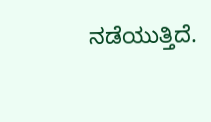ನಡೆಯುತ್ತಿದೆ.